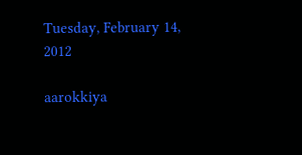Tuesday, February 14, 2012

aarokkiya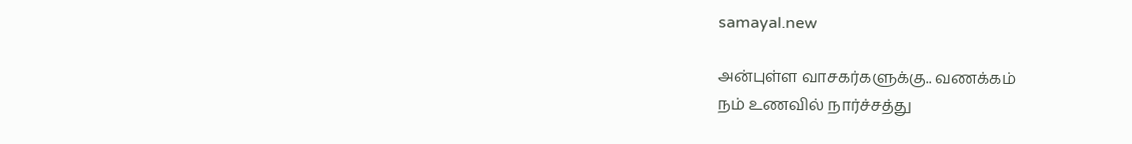samayal.new

அன்புள்ள வாசகர்களுக்கு.. வணக்கம்
நம் உணவில் நார்ச்சத்து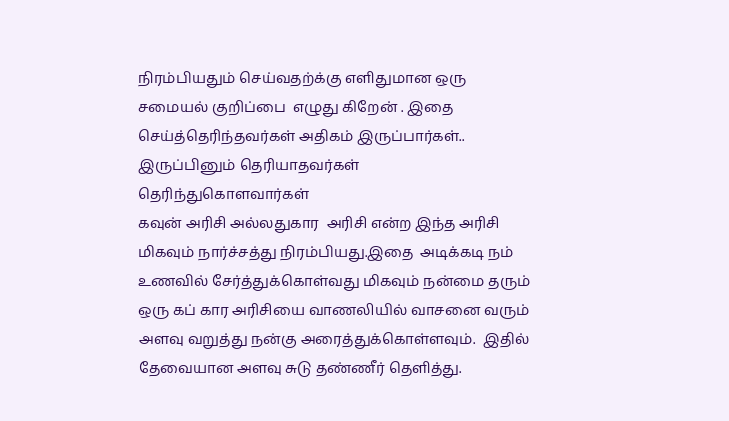நிரம்பியதும் செய்வதற்க்கு எளிதுமான ஒரு சமையல் குறிப்பை  எழுது கிறேன் . இதை செய்த்தெரிந்தவர்கள் அதிகம் இருப்பார்கள்.. இருப்பினும் தெரியாதவர்கள் தெரிந்துகொளவார்கள்
கவுன் அரிசி அல்லதுகார  அரிசி என்ற இந்த அரிசி மிகவும் நார்ச்சத்து நிரம்பியது.இதை  அடிக்கடி நம் உணவில் சேர்த்துக்கொள்வது மிகவும் நன்மை தரும்
ஒரு கப் கார அரிசியை வாணலியில் வாசனை வரும் அளவு வறுத்து நன்கு அரைத்துக்கொள்ளவும்.  இதில் தேவையான அளவு சுடு தண்ணீர் தெளித்து.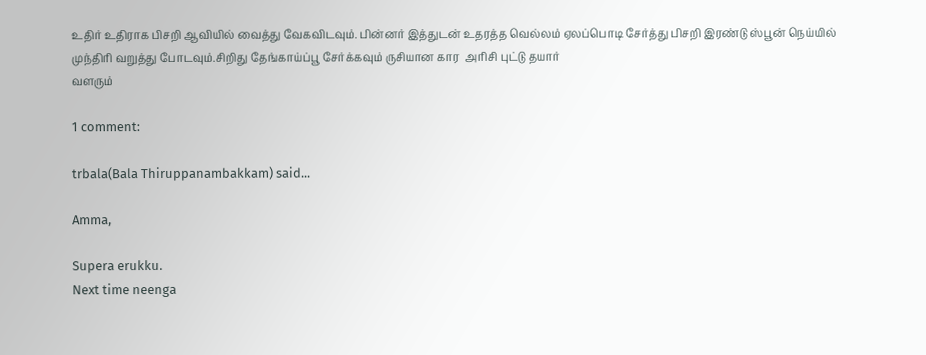உதிர் உதிராக பிசறி ஆவியில் வைத்து வேகவிடவும். பின்னர் இத்துடன் உதரத்த வெல்லம் ஏலப்பொடி சேர்த்து பிசறி இரண்டு ஸ்பூன் நெய்யில் முந்திரி வறுத்து போடவும்.சிறிது தேங்காய்ப்பூ சேர்க்கவும் ருசியான கார  அரிசி புட்டு தயார்
வளரும்

1 comment:

trbala(Bala Thiruppanambakkam) said...

Amma,

Supera erukku.
Next time neenga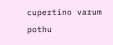cupertino varum pothu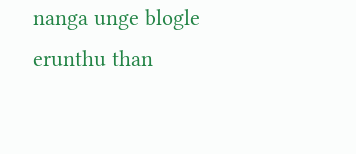nanga unge blogle erunthu than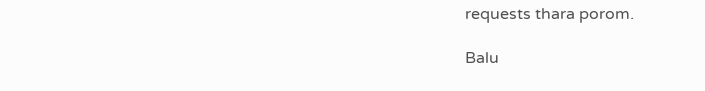requests thara porom.

Balu